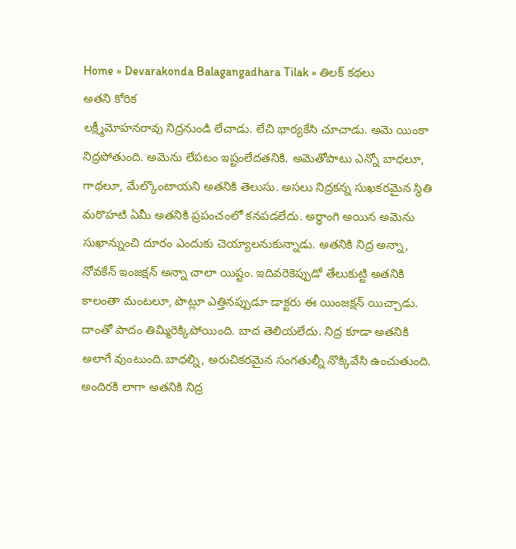Home » Devarakonda Balagangadhara Tilak » తిలక్ కథలు
అతని కోరిక
లక్ష్మీమోహనరావు నిద్రనుండి లేచాడు. లేచి భార్యకేసి చూచాడు. అమె యింకా నిద్రపోతుంది. అమెను లేపటం ఇష్టంలేదతనికి. అమెతోపాటు ఎన్నో బాధలూ, గాథలూ, మేల్కొంటాయని అతనికి తెలుసు. అసలు నిద్రకన్న సుఖకరమైన స్థితి మరొహటి ఏమీ అతనికి ప్రపంచంలో కనపడలేదు. అర్థాంగి అయిన అమెను సుఖాన్నుంచి దూరం ఎందుకు చెయ్యాలనుకున్నాడు. అతనికి నిద్ర అన్నా, నోవకేన్ ఇంజక్షన్ అన్నా చాలా యిష్టం. ఇదివరెకెప్పుడో తేలుకుట్టి అతనికి కాలంతా మంటలూ, పొట్లూ ఎత్తినప్పుడూ డాక్టరు ఈ యింజక్షన్ యిచ్చాడు. దాంతో పాదం తిమ్మిరెక్కిపోయింది. బాద తెలియలేదు. నిద్ర కూడా అతనికి అలాగే వుంటుంది.బాధల్ని, అరుచికరమైన సంగతుల్నీ నొక్కివేసి ఉంచుతుంది. అందిరకి లాగా అతనికి నిద్ర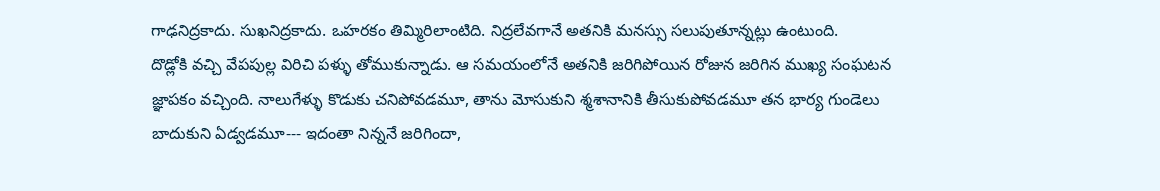గాఢనిద్రకాదు. సుఖనిద్రకాదు. ఒహరకం తిమ్మిరిలాంటిది. నిద్రలేవగానే అతనికి మనస్సు సలుపుతూన్నట్లు ఉంటుంది.
దొడ్లోకి వచ్చి వేపపుల్ల విరిచి పళ్ళు తోముకున్నాడు. ఆ సమయంలోనే అతనికి జరిగిపోయిన రోజున జరిగిన ముఖ్య సంఘటన జ్ఞాపకం వచ్చింది. నాలుగేళ్ళు కొడుకు చనిపోవడమూ, తాను మోసుకుని శ్మశానానికి తీసుకుపోవడమూ తన భార్య గుండెలు బాదుకుని ఏడ్వడమూ--- ఇదంతా నిన్ననే జరిగిందా,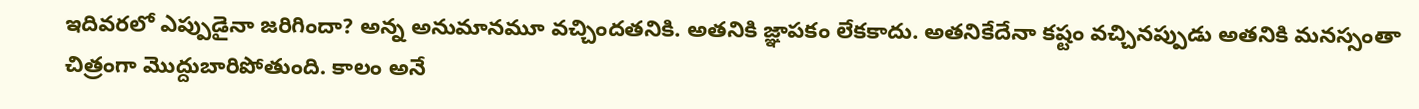ఇదివరలో ఎప్పుడైనా జరిగిందా? అన్న అనుమానమూ వచ్చిందతనికి. అతనికి జ్ఞాపకం లేకకాదు. అతనికేదేనా కష్టం వచ్చినప్పుడు అతనికి మనస్సంతా చిత్రంగా మొద్దుబారిపోతుంది. కాలం అనే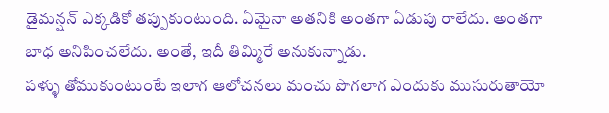డైమన్షన్ ఎక్కడికో తప్పుకుంటుంది. ఏమైనా అతనికి అంతగా ఏడుపు రాలేదు. అంతగా బాధ అనిపించలేదు. అంతే, ఇదీ తిమ్మిరే అనుకున్నాడు.
పళ్ళు తోముకుంటుంటే ఇలాగ ఆలోచనలు మంచు పొగలాగ ఎందుకు ముసురుతాయో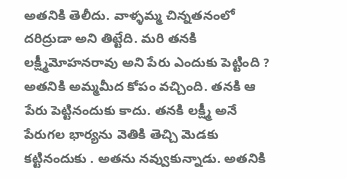అతనికి తెలీదు. వాళ్ళమ్మ చిన్నతనంలో దరిద్రుడా అని తిట్టేది. మరి తనకి లక్ష్మీమోహనరావు అని పేరు ఎందుకు పెట్టింది ? అతనికి అమ్మమీద కోపం వచ్చింది. తనకి ఆ పేరు పెట్టినందుకు కాదు. తనకి లక్ష్మీ అనే పేరుగల భార్యను వెతికి తెచ్చి మెడకు కట్టినందుకు . అతను నవ్వుకున్నాడు. అతనికి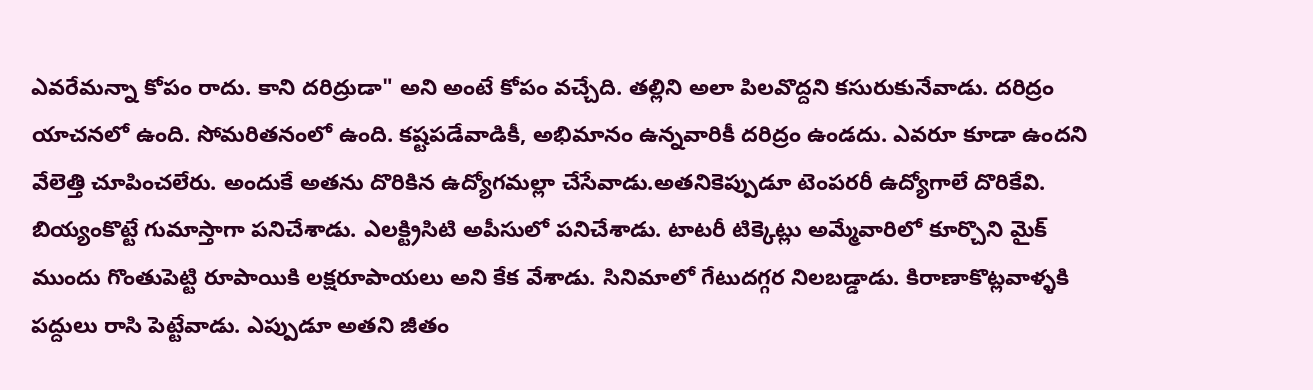ఎవరేమన్నా కోపం రాదు. కాని దరిద్రుడా" అని అంటే కోపం వచ్చేది. తల్లిని అలా పిలవొద్దని కసురుకునేవాడు. దరిద్రం యాచనలో ఉంది. సోమరితనంలో ఉంది. కష్టపడేవాడికీ, అభిమానం ఉన్నవారికీ దరిద్రం ఉండదు. ఎవరూ కూడా ఉందని వేలెత్తి చూపించలేరు. అందుకే అతను దొరికిన ఉద్యోగమల్లా చేసేవాడు.అతనికెప్పుడూ టెంపరరీ ఉద్యోగాలే దొరికేవి. బియ్యంకొట్టే గుమాస్తాగా పనిచేశాడు. ఎలక్ట్రిసిటి అపీసులో పనిచేశాడు. టాటరీ టిక్కెట్లు అమ్మేవారిలో కూర్చొని మైక్ ముందు గొంతుపెట్టి రూపాయికి లక్షరూపాయలు అని కేక వేశాడు. సినిమాలో గేటుదగ్గర నిలబడ్డాడు. కిరాణాకొట్లవాళ్ళకి పద్దులు రాసి పెట్టేవాడు. ఎప్పుడూ అతని జీతం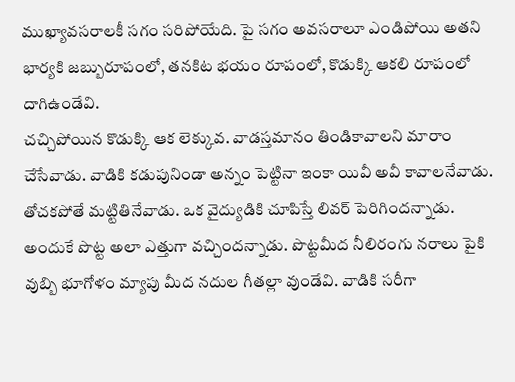ముఖ్యావసరాలకీ సగం సరిపోయేది. పై సగం అవసరాలూ ఎండిపోయి అతని భార్యకి జబ్బురూపంలో, తనకిట భయం రూపంలో, కొడుక్కి ఆకలి రూపంలో దాగిఉండేవి.
చచ్చిపోయిన కొడుక్కి ఆక లెక్కువ. వాడస్తమానం తిండికావాలని మారాం చేసేవాడు. వాడికి కడుపునిండా అన్నం పెట్టినా ఇంకా యివీ అవీ కావాలనేవాడు. తోచకపోతే మట్టితినేవాడు. ఒక వైద్యుడికి చూపిస్తే లివర్ పెరిగిందన్నాడు. అందుకే పొట్ట అలా ఎత్తుగా వచ్చిందన్నాడు. పొట్టమీద నీలిరంగు నరాలు పైకి వుబ్బి భూగోళం మ్యాపు మీద నదుల గీతల్లా వుండేవి. వాడికి సరీగా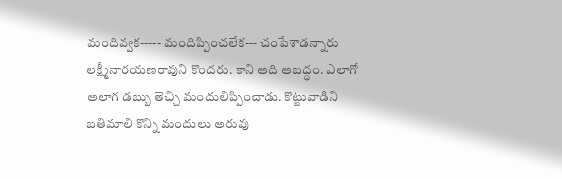మందివ్వక----- మందిప్పించలేక--- చంపేశాడన్నారు లక్ష్మీనారయణరావుని కొందరు. కాని అది అబద్ధం. ఎలాగో అలాగ డబ్బు తెచ్చి మందులిప్పించాడు. కొట్టువాడిని బతిమాలి కొన్ని మందులు అరువు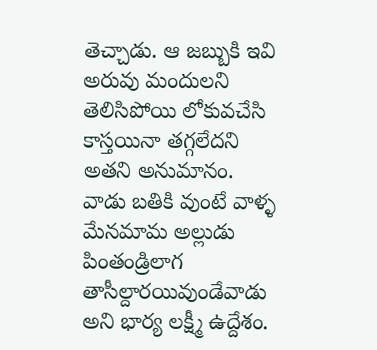తెచ్చాడు. ఆ జబ్బుకి ఇవి అరువు మందులని తెలిసిపోయి లోకువచేసి కాస్తయినా తగ్గలేదని అతని అనుమానం.
వాడు బతికి వుంటే వాళ్ళ మేనమామ అల్లుడు పింతండ్రిలాగ తాసీల్దారయివుండేవాడు అని భార్య లక్ష్మీ ఉద్దేశం.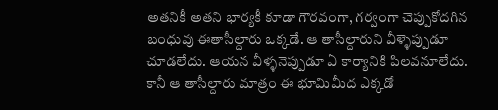అతనికీ అతని భార్యకీ కూడా గౌరవంగా, గర్వంగా చెప్పుకోదగిన బంధువు ఈతాసీల్దారు ఒక్కడే. ఆ తాసీల్దారుని వీళ్ళెప్పుడూ చూడలేదు. ఆయన వీళ్ళనెప్పుడూ ఏ కార్యానికి పిలవనూలేదు. కానీ ఆ తాసీల్దారు మాత్రం ఈ భూమిమీద ఎక్కడో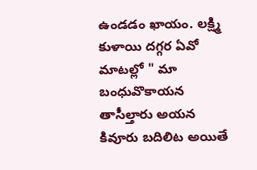ఉండడం ఖాయం. లక్ష్మి కుళాయి దగ్గర ఏవో మాటల్లో " మా బంధువొకాయన తాసీల్తారు అయన కివూరు బదిలిట అయితే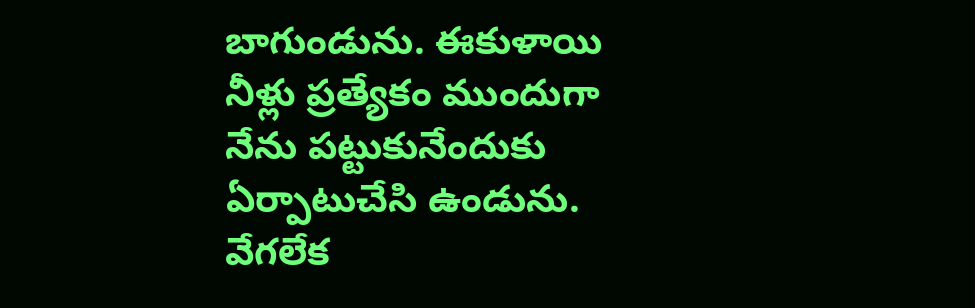బాగుండును. ఈకుళాయి నీళ్లు ప్రత్యేకం ముందుగా నేను పట్టుకునేందుకు ఏర్పాటుచేసి ఉండును. వేగలేక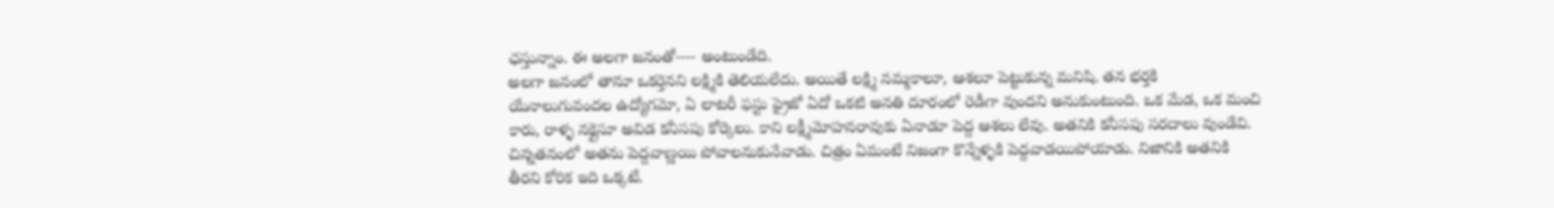ఛస్తున్నాం. ఈ అలగా జనంతో---- అంటుండేది.
అలగా జనంలో తానూ ఒకర్తెనని లక్ష్మికి తెలియలేదు. అయితే లక్ష్మి నమ్మకాలూ, ఆశలూ పెట్టుకున్న మనిషి. తన భర్తకి యేనాలుగువందల ఉద్యోగమో, ఏ లాటరీ ఫస్టు ఫ్రైజో ఏదో ఒకటి అనతి దూరంలో రెడీగా వుందని అనుకుంటుంది. ఒక మేడ, ఒక మంచి కారు, రాళ్ళ నక్లైసూ అవిడ కనీసపు కోర్కెలు. కాని లక్ష్మీమోహనరావుకు ఏనాడూ పెద్ద ఆశలు లేవు. అతనికి కనీసపు సరదాలు వుండేవి. చిన్నతనంలో అతను పెద్దవాణ్ణయి పోవాలనుకునేవాడు. చిత్రం ఏమంటే నిజంగా కొన్నేళ్ళకి పెద్దవాడయిపోయాడు. నిజానికి అతనికి తీరని కోరిక ఇది ఒక్కటే.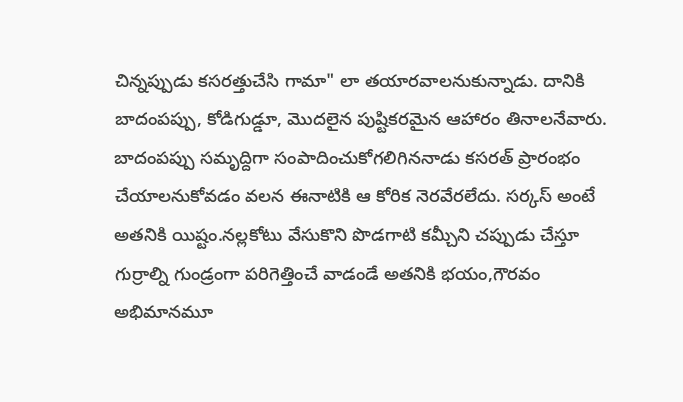చిన్నప్పుడు కసరత్తుచేసి గామా" లా తయారవాలనుకున్నాడు. దానికి బాదంపప్పు, కోడిగుడ్డూ, మొదలైన పుష్టికరమైన ఆహారం తినాలనేవారు. బాదంపప్పు సమృద్దిగా సంపాదించుకోగలిగిననాడు కసరత్ ప్రారంభం చేయాలనుకోవడం వలన ఈనాటికి ఆ కోరిక నెరవేరలేదు. సర్కస్ అంటే అతనికి యిష్టం.నల్లకోటు వేసుకొని పొడగాటి కమ్చీని చప్పుడు చేస్తూ గుర్రాల్ని గుండ్రంగా పరిగెత్తించే వాడండే అతనికి భయం,గౌరవం అభిమానమూ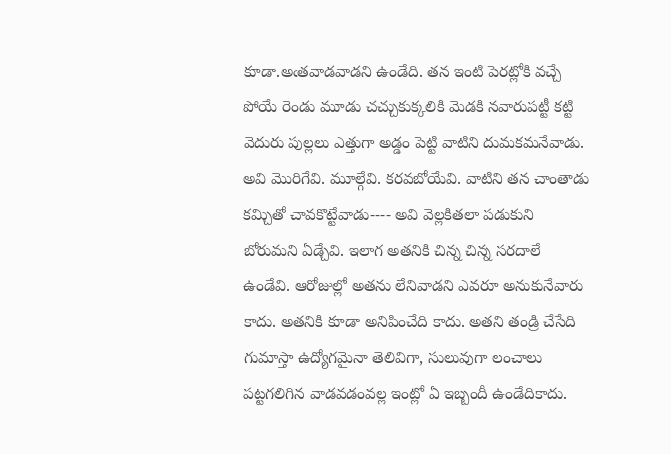కూడా.అఁతవాడవాడని ఉండేది. తన ఇంటి పెరట్లోకి వచ్చే పోయే రెండు మూడు చచ్చుకుక్కలికి మెడకి నవారుపట్టీ కట్టి వెదురు పుల్లలు ఎత్తుగా అడ్డం పెట్టి వాటిని దుమకమనేవాడు. అవి మొరిగేవి. మూల్గేవి. కరవబోయేవి. వాటిని తన చాంతాడు కమ్చితో చావకొట్టేవాడు---- అవి వెల్లకితలా పడుకుని బోరుమని ఏడ్చేవి. ఇలాగ అతనికి చిన్న చిన్న సరదాలే ఉండేవి. ఆరోజుల్లో అతను లేనివాడని ఎవరూ అనుకునేవారు కాదు. అతనికి కూడా అనిపించేది కాదు. అతని తండ్రి చేసేది గుమాస్తా ఉద్యోగమైనా తెలివిగా, సులువుగా లంచాలు పట్టగలిగిన వాడవడంవల్ల ఇంట్లో ఏ ఇబ్బందీ ఉండేదికాదు.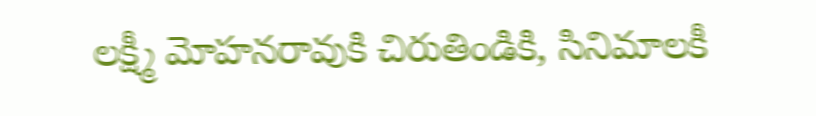లక్ష్మీ మోహనరావుకి చిరుతిండికి, సినిమాలకీ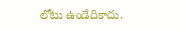లోటు ఉండేదికాదు.